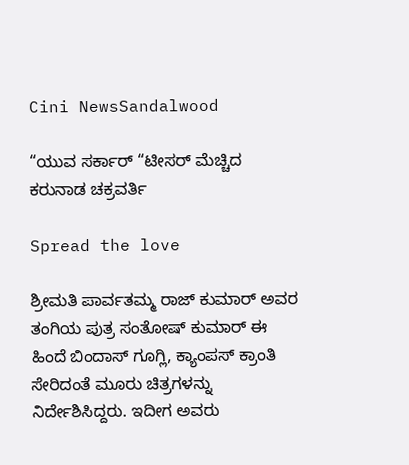Cini NewsSandalwood

“ಯುವ ಸರ್ಕಾರ್ “ಟೀಸರ್ ಮೆಚ್ಚಿದ ಕರುನಾಡ ಚಕ್ರವರ್ತಿ

Spread the love

ಶ್ರೀಮತಿ ಪಾರ್ವತಮ್ಮ ರಾಜ್ ಕುಮಾರ್ ಅವರ ತಂಗಿಯ ಪುತ್ರ ಸಂತೋಷ್ ಕುಮಾರ್ ಈ ಹಿಂದೆ ಬಿಂದಾಸ್ ಗೂಗ್ಲಿ, ಕ್ಯಾಂಪಸ್ ಕ್ರಾಂತಿ ಸೇರಿದಂತೆ ಮೂರು ಚಿತ್ರಗಳನ್ನು ನಿರ್ದೇಶಿಸಿದ್ದರು‌. ಇದೀಗ ಅವರು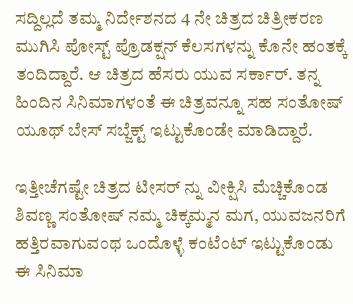ಸದ್ದಿಲ್ಲದೆ ತಮ್ಮ ನಿರ್ದೇಶನದ 4 ನೇ ಚಿತ್ರದ ಚಿತ್ರೀಕರಣ ಮುಗಿಸಿ ಪೋಸ್ಟ್ ಪ್ರೊಡಕ್ಷನ್ ಕೆಲಸಗಳನ್ನು ಕೊನೇ ಹಂತಕ್ಕೆ ತಂದಿದ್ದಾರೆ. ಆ ಚಿತ್ರದ ಹೆಸರು ಯುವ ಸರ್ಕಾರ್. ತನ್ನ ಹಿಂದಿನ ಸಿನಿಮಾಗಳಂತೆ ಈ ಚಿತ್ರವನ್ನೂ ಸಹ ಸಂತೋಷ್ ಯೂಥ್ ಬೇಸ್ ಸಬ್ಜೆಕ್ಟ್ ಇಟ್ಟುಕೊಂಡೇ ಮಾಡಿದ್ದಾರೆ.

ಇತ್ತೀಚೆಗಷ್ಟೇ ಚಿತ್ರದ ಟೀಸರ್ ನ್ನು ವೀಕ್ಷಿಸಿ ಮೆಚ್ಚಿಕೊಂಡ ಶಿವಣ್ಣ ಸಂತೋಷ್ ನಮ್ಮ ಚಿಕ್ಕಮ್ಮನ ಮಗ, ಯುವಜನರಿಗೆ ಹತ್ತಿರವಾಗುವಂಥ ಒಂದೊಳ್ಳೆ ಕಂಟೆಂಟ್ ಇಟ್ಟುಕೊಂಡು ಈ ಸಿನಿಮಾ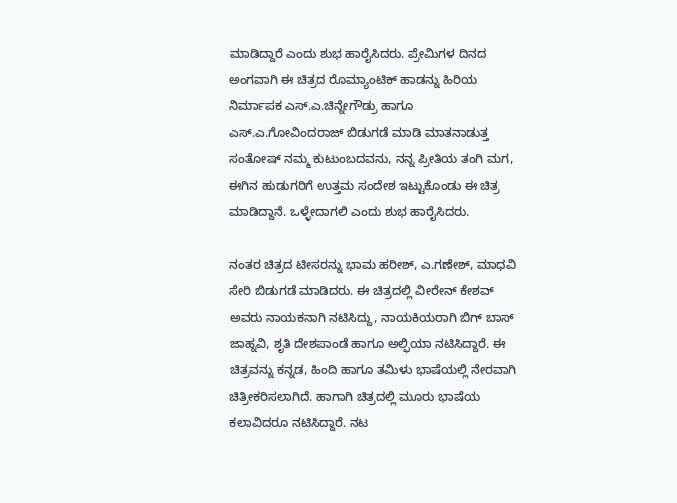ಮಾಡಿದ್ದಾರೆ ಎಂದು ಶುಭ ಹಾರೈಸಿದರು. ಪ್ರೇಮಿಗಳ ದಿನದ ಅಂಗವಾಗಿ ಈ ಚಿತ್ರದ ರೊಮ್ಯಾಂಟಿಕ್ ಹಾಡನ್ನು ಹಿರಿಯ ನಿರ್ಮಾಪಕ ಎಸ್.ಎ.ಚಿನ್ನೇಗೌಡ್ರು ಹಾಗೂ ಎಸ್.ಎ.ಗೋವಿಂದರಾಜ್ ಬಿಡುಗಡೆ ಮಾಡಿ ಮಾತನಾಡುತ್ತ ಸಂತೋಷ್ ನಮ್ಮ ಕುಟುಂಬದವನು, ನನ್ನ ಪ್ರೀತಿಯ ತಂಗಿ ಮಗ, ಈಗಿನ ಹುಡುಗರಿಗೆ ಉತ್ತಮ ಸಂದೇಶ ಇಟ್ಟುಕೊಂಡು ಈ ಚಿತ್ರ ಮಾಡಿದ್ದಾನೆ. ಒಳ್ಳೇದಾಗಲಿ ಎಂದು ಶುಭ ಹಾರೈಸಿದರು.

ನಂತರ ಚಿತ್ರದ ಟೀಸರನ್ನು ಭಾಮ ಹರೀಶ್, ಎ.ಗಣೇಶ್, ಮಾಧವಿ ಸೇರಿ ಬಿಡುಗಡೆ ಮಾಡಿದರು. ಈ ಚಿತ್ರದಲ್ಲಿ ವೀರೇನ್ ಕೇಶವ್ ಅವರು ನಾಯಕನಾಗಿ ನಟಿಸಿದ್ದು, ನಾಯಕಿಯರಾಗಿ ಬಿಗ್ ಬಾಸ್ ಜಾಹ್ನವಿ, ಶೃತಿ ದೇಶಪಾಂಡೆ ಹಾಗೂ ಅಲ್ಫಿಯಾ ನಟಿಸಿದ್ದಾರೆ. ಈ ಚಿತ್ರವನ್ನು ಕನ್ನಡ, ಹಿಂದಿ ಹಾಗೂ ತಮಿಳು ಭಾಷೆಯಲ್ಲಿ ನೇರವಾಗಿ ಚಿತ್ರೀಕರಿಸಲಾಗಿದೆ. ಹಾಗಾಗಿ ಚಿತ್ರದಲ್ಲಿ ಮೂರು ಭಾಷೆಯ ಕಲಾವಿದರೂ ನಟಿಸಿದ್ದಾರೆ. ನಟ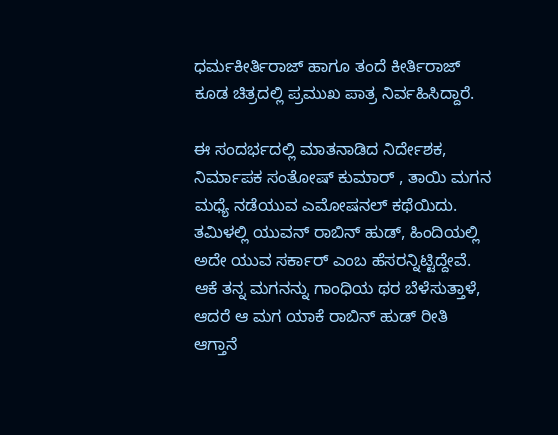ಧರ್ಮಕೀರ್ತಿರಾಜ್ ಹಾಗೂ ತಂದೆ ಕೀರ್ತಿರಾಜ್ ಕೂಡ ಚಿತ್ರದಲ್ಲಿ ಪ್ರಮುಖ ಪಾತ್ರ ನಿರ್ವಹಿಸಿದ್ದಾರೆ.

ಈ ಸಂದರ್ಭದಲ್ಲಿ ಮಾತನಾಡಿದ ನಿರ್ದೇಶಕ, ನಿರ್ಮಾಪಕ ಸಂತೋಷ್ ಕುಮಾರ್ , ತಾಯಿ ಮಗನ ಮಧ್ಯೆ ನಡೆಯುವ ಎಮೋಷನಲ್ ಕಥೆಯಿದು. ತಮಿಳಲ್ಲಿ ಯುವನ್ ರಾಬಿನ್ ಹುಡ್, ಹಿಂದಿಯಲ್ಲಿ ಅದೇ ಯುವ ಸರ್ಕಾರ್ ಎಂಬ ಹೆಸರನ್ನಿಟ್ಟಿದ್ದೇವೆ. ಆಕೆ ತನ್ನ ಮಗನನ್ನು ಗಾಂಧಿಯ ಥರ ಬೆಳೆಸುತ್ತಾಳೆ, ಆದರೆ ಆ ಮಗ ಯಾಕೆ ರಾಬಿನ್ ಹುಡ್ ರೀತಿ ಆಗ್ತಾನೆ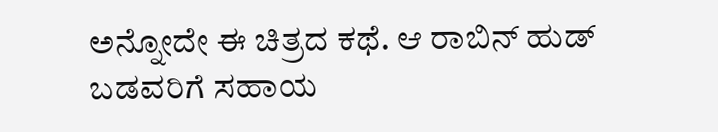ಅನ್ನೋದೇ ಈ ಚಿತ್ರದ ಕಥೆ. ಆ ರಾಬಿನ್ ಹುಡ್ ಬಡವರಿಗೆ ಸಹಾಯ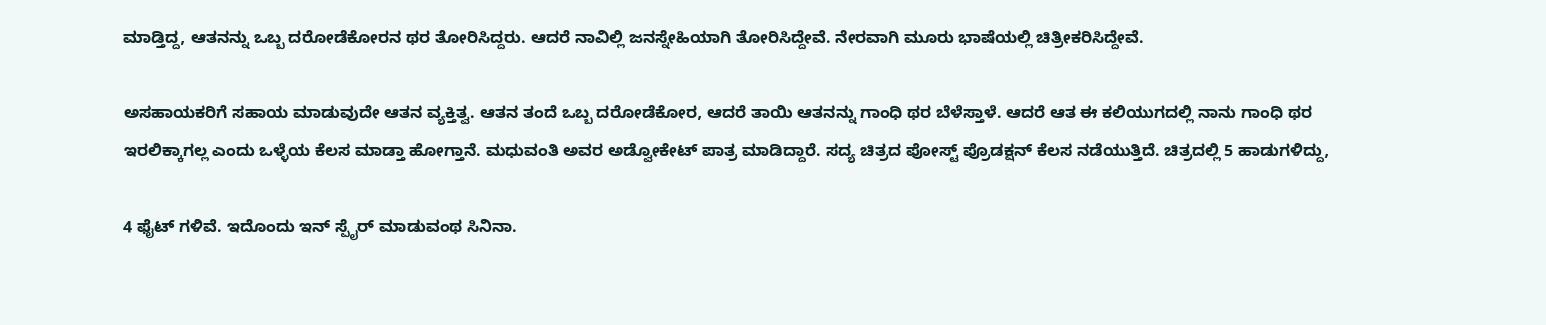ಮಾಡ್ತಿದ್ದ, ಆತನನ್ನು ಒಬ್ಬ ದರೋಡೆಕೋರನ ಥರ ತೋರಿಸಿದ್ದರು. ಆದರೆ ನಾವಿಲ್ಲಿ ಜನಸ್ನೇಹಿಯಾಗಿ ತೋರಿಸಿದ್ದೇವೆ. ನೇರವಾಗಿ ಮೂರು ಭಾಷೆಯಲ್ಲಿ ಚಿತ್ರೀಕರಿಸಿದ್ದೇವೆ.

ಅಸಹಾಯಕರಿಗೆ ಸಹಾಯ ಮಾಡುವುದೇ ಆತನ ವ್ಯಕ್ತಿತ್ವ. ಆತನ‌ ತಂದೆ ಒಬ್ಬ ದರೋಡೆಕೋರ‌, ಆದರೆ ತಾಯಿ ಆತನನ್ನು ಗಾಂಧಿ ಥರ ಬೆಳೆಸ್ತಾಳೆ. ಆದರೆ ಆತ ಈ‌ ಕಲಿಯುಗದಲ್ಲಿ ನಾನು ಗಾಂಧಿ ಥರ ಇರಲಿಕ್ಕಾಗಲ್ಲ ಎಂದು ಒಳ್ಳೆಯ ಕೆಲಸ ಮಾಡ್ತಾ ಹೋಗ್ತಾನೆ. ಮಧುವಂತಿ ಅವರ ಅಡ್ವೋಕೇಟ್ ಪಾತ್ರ ಮಾಡಿದ್ದಾರೆ. ಸದ್ಯ ಚಿತ್ರದ ಪೋಸ್ಟ್ ಪ್ರೊಡಕ್ಷನ್ ಕೆಲಸ ನಡೆಯುತ್ತಿದೆ. ಚಿತ್ರದಲ್ಲಿ 5 ಹಾಡುಗಳಿದ್ದು,

4 ಫೈಟ್ ಗಳಿವೆ. ಇದೊಂದು ಇನ್ ಸ್ಪೈರ್ ಮಾಡುವಂಥ ಸಿನಿನಾ.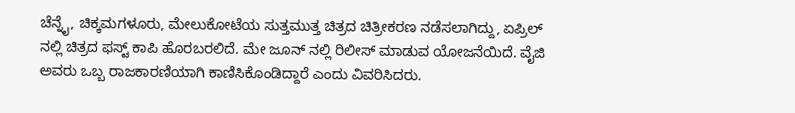ಚೆನ್ನೈ, ಚಿಕ್ಕಮಗಳೂರು, ಮೇಲುಕೋಟೆಯ ಸುತ್ತಮುತ್ತ ಚಿತ್ರದ ಚಿತ್ರೀಕರಣ ನಡೆಸಲಾಗಿದ್ದು, ಏಪ್ರಿಲ್ ನಲ್ಲಿ ಚಿತ್ರದ ಫಸ್ಟ್ ಕಾಪಿ ಹೊರಬರಲಿದೆ. ಮೇ ಜೂನ್ ನಲ್ಲಿ ರಿಲೀಸ್ ಮಾಡುವ ಯೋಜನೆಯಿದೆ. ವೈಜಿ ಅವರು ಒಬ್ಬ ರಾಜಕಾರಣಿಯಾಗಿ ಕಾಣಿಸಿಕೊಂಡಿದ್ದಾರೆ ಎಂದು ವಿವರಿಸಿದರು.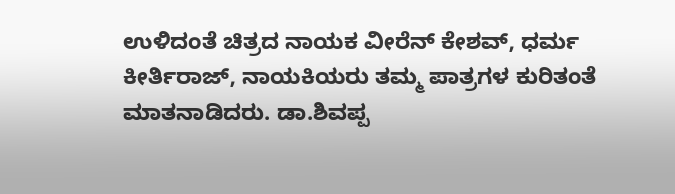ಉಳಿದಂತೆ ಚಿತ್ರದ ನಾಯಕ ವೀರೆನ್ ಕೇಶವ್, ಧರ್ಮ ಕೀರ್ತಿರಾಜ್, ನಾಯಕಿಯರು ತಮ್ಮ ಪಾತ್ರಗಳ ಕುರಿತಂತೆ ಮಾತನಾಡಿದರು. ಡಾ.ಶಿವಪ್ಪ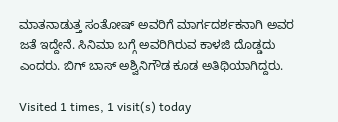ಮಾತನಾಡುತ್ತ ಸಂತೋಷ್ ಅವರಿಗೆ ಮಾರ್ಗದರ್ಶಕನಾಗಿ ಅವರ ಜತೆ ಇದ್ದೇನೆ. ಸಿನಿಮಾ ಬಗ್ಗೆ ಅವರಿಗಿರುವ ಕಾಳಜಿ ದೊಡ್ಡದು ಎಂದರು. ಬಿಗ್ ಬಾಸ್ ಅಶ್ವಿನಿಗೌಡ ಕೂಡ ಅತಿಥಿಯಾಗಿದ್ದರು.

Visited 1 times, 1 visit(s) today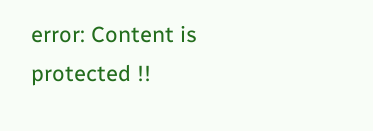error: Content is protected !!